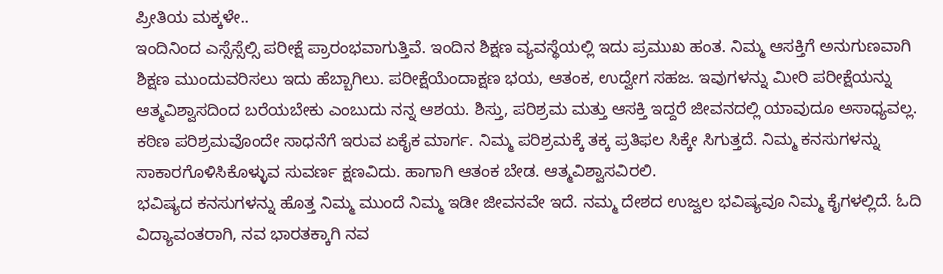ಪ್ರೀತಿಯ ಮಕ್ಕಳೇ..
ಇಂದಿನಿಂದ ಎಸ್ಸೆಸ್ಸೆಲ್ಸಿ ಪರೀಕ್ಷೆ ಪ್ರಾರಂಭವಾಗುತ್ತಿವೆ. ಇಂದಿನ ಶಿಕ್ಷಣ ವ್ಯವಸ್ಥೆಯಲ್ಲಿ ಇದು ಪ್ರಮುಖ ಹಂತ. ನಿಮ್ಮ ಆಸಕ್ತಿಗೆ ಅನುಗುಣವಾಗಿ ಶಿಕ್ಷಣ ಮುಂದುವರಿಸಲು ಇದು ಹೆಬ್ಬಾಗಿಲು. ಪರೀಕ್ಷೆಯೆಂದಾಕ್ಷಣ ಭಯ, ಆತಂಕ, ಉದ್ವೇಗ ಸಹಜ. ಇವುಗಳನ್ನು ಮೀರಿ ಪರೀಕ್ಷೆಯನ್ನು ಆತ್ಮವಿಶ್ವಾಸದಿಂದ ಬರೆಯಬೇಕು ಎಂಬುದು ನನ್ನ ಆಶಯ. ಶಿಸ್ತು, ಪರಿಶ್ರಮ ಮತ್ತು ಆಸಕ್ತಿ ಇದ್ದರೆ ಜೀವನದಲ್ಲಿ ಯಾವುದೂ ಅಸಾಧ್ಯವಲ್ಲ. ಕಠಿಣ ಪರಿಶ್ರಮವೊಂದೇ ಸಾಧನೆಗೆ ಇರುವ ಏಕೈಕ ಮಾರ್ಗ. ನಿಮ್ಮ ಪರಿಶ್ರಮಕ್ಕೆ ತಕ್ಕ ಪ್ರತಿಫಲ ಸಿಕ್ಕೇ ಸಿಗುತ್ತದೆ. ನಿಮ್ಮ ಕನಸುಗಳನ್ನು ಸಾಕಾರಗೊಳಿಸಿಕೊಳ್ಳುವ ಸುವರ್ಣ ಕ್ಷಣವಿದು. ಹಾಗಾಗಿ ಆತಂಕ ಬೇಡ. ಆತ್ಮವಿಶ್ವಾಸವಿರಲಿ.
ಭವಿಷ್ಯದ ಕನಸುಗಳನ್ನು ಹೊತ್ತ ನಿಮ್ಮ ಮುಂದೆ ನಿಮ್ಮ ಇಡೀ ಜೀವನವೇ ಇದೆ. ನಮ್ಮ ದೇಶದ ಉಜ್ವಲ ಭವಿಷ್ಯವೂ ನಿಮ್ಮ ಕೈಗಳಲ್ಲಿದೆ. ಓದಿ ವಿದ್ಯಾವಂತರಾಗಿ, ನವ ಭಾರತಕ್ಕಾಗಿ ನವ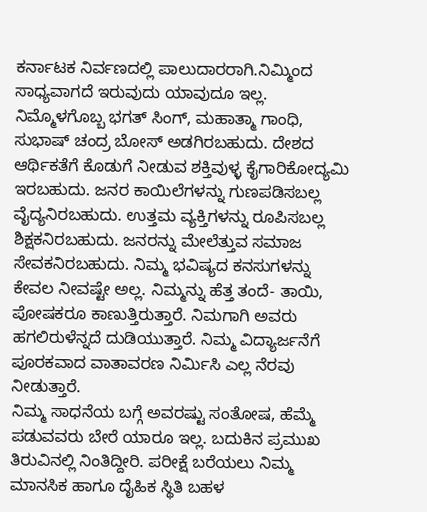ಕರ್ನಾಟಕ ನಿರ್ವಣದಲ್ಲಿ ಪಾಲುದಾರರಾಗಿ.ನಿಮ್ಮಿಂದ ಸಾಧ್ಯವಾಗದೆ ಇರುವುದು ಯಾವುದೂ ಇಲ್ಲ. ನಿಮ್ಮೊಳಗೊಬ್ಬ ಭಗತ್ ಸಿಂಗ್, ಮಹಾತ್ಮಾ ಗಾಂಧಿ, ಸುಭಾಷ್ ಚಂದ್ರ ಬೋಸ್ ಅಡಗಿರಬಹುದು. ದೇಶದ ಆರ್ಥಿಕತೆಗೆ ಕೊಡುಗೆ ನೀಡುವ ಶಕ್ತಿವುಳ್ಳ ಕೈಗಾರಿಕೋದ್ಯಮಿ ಇರಬಹುದು. ಜನರ ಕಾಯಿಲೆಗಳನ್ನು ಗುಣಪಡಿಸಬಲ್ಲ ವೈದ್ಯನಿರಬಹುದು. ಉತ್ತಮ ವ್ಯಕ್ತಿಗಳನ್ನು ರೂಪಿಸಬಲ್ಲ ಶಿಕ್ಷಕನಿರಬಹುದು. ಜನರನ್ನು ಮೇಲೆತ್ತುವ ಸಮಾಜ ಸೇವಕನಿರಬಹುದು. ನಿಮ್ಮ ಭವಿಷ್ಯದ ಕನಸುಗಳನ್ನು ಕೇವಲ ನೀವಷ್ಟೇ ಅಲ್ಲ. ನಿಮ್ಮನ್ನು ಹೆತ್ತ ತಂದೆ- ತಾಯಿ, ಪೋಷಕರೂ ಕಾಣುತ್ತಿರುತ್ತಾರೆ. ನಿಮಗಾಗಿ ಅವರು ಹಗಲಿರುಳೆನ್ನದೆ ದುಡಿಯುತ್ತಾರೆ. ನಿಮ್ಮ ವಿದ್ಯಾರ್ಜನೆಗೆ ಪೂರಕವಾದ ವಾತಾವರಣ ನಿರ್ವಿುಸಿ ಎಲ್ಲ ನೆರವು ನೀಡುತ್ತಾರೆ.
ನಿಮ್ಮ ಸಾಧನೆಯ ಬಗ್ಗೆ ಅವರಷ್ಟು ಸಂತೋಷ, ಹೆಮ್ಮೆ ಪಡುವವರು ಬೇರೆ ಯಾರೂ ಇಲ್ಲ. ಬದುಕಿನ ಪ್ರಮುಖ ತಿರುವಿನಲ್ಲಿ ನಿಂತಿದ್ದೀರಿ. ಪರೀಕ್ಷೆ ಬರೆಯಲು ನಿಮ್ಮ ಮಾನಸಿಕ ಹಾಗೂ ದೈಹಿಕ ಸ್ಥಿತಿ ಬಹಳ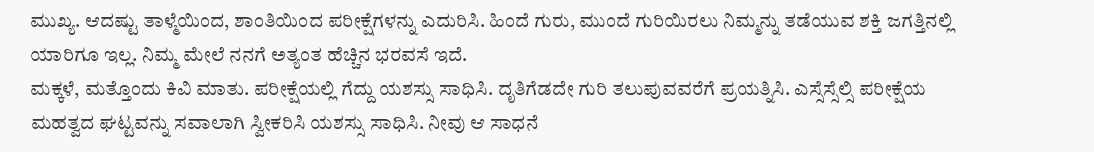ಮುಖ್ಯ. ಆದಷ್ಟು ತಾಳ್ಮೆಯಿಂದ, ಶಾಂತಿಯಿಂದ ಪರೀಕ್ಷೆಗಳನ್ನು ಎದುರಿಸಿ. ಹಿಂದೆ ಗುರು, ಮುಂದೆ ಗುರಿಯಿರಲು ನಿಮ್ಮನ್ನು ತಡೆಯುವ ಶಕ್ತಿ ಜಗತ್ತಿನಲ್ಲಿ ಯಾರಿಗೂ ಇಲ್ಲ. ನಿಮ್ಮ ಮೇಲೆ ನನಗೆ ಅತ್ಯಂತ ಹೆಚ್ಚಿನ ಭರವಸೆ ಇದೆ.
ಮಕ್ಕಳೆ, ಮತ್ತೊಂದು ಕಿವಿ ಮಾತು. ಪರೀಕ್ಷೆಯಲ್ಲಿ ಗೆದ್ದು ಯಶಸ್ಸು ಸಾಧಿಸಿ. ದೃತಿಗೆಡದೇ ಗುರಿ ತಲುಪುವವರೆಗೆ ಪ್ರಯತ್ನಿಸಿ. ಎಸ್ಸೆಸ್ಸೆಲ್ಸಿ ಪರೀಕ್ಷೆಯ ಮಹತ್ವದ ಘಟ್ಟವನ್ನು ಸವಾಲಾಗಿ ಸ್ವೀಕರಿಸಿ ಯಶಸ್ಸು ಸಾಧಿಸಿ. ನೀವು ಆ ಸಾಧನೆ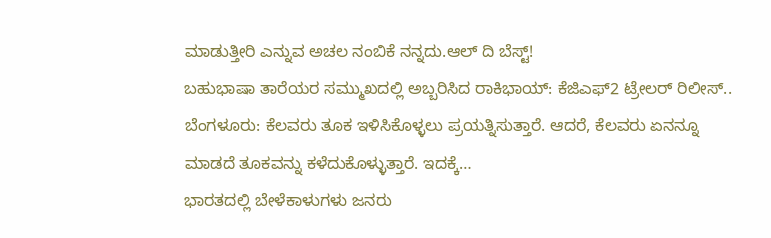ಮಾಡುತ್ತೀರಿ ಎನ್ನುವ ಅಚಲ ನಂಬಿಕೆ ನನ್ನದು.ಆಲ್ ದಿ ಬೆಸ್ಟ್!
ಬಹುಭಾಷಾ ತಾರೆಯರ ಸಮ್ಮುಖದಲ್ಲಿ ಅಬ್ಬರಿಸಿದ ರಾಕಿಭಾಯ್: ಕೆಜಿಎಫ್2 ಟ್ರೇಲರ್ ರಿಲೀಸ್..
ಬೆಂಗಳೂರು: ಕೆಲವರು ತೂಕ ಇಳಿಸಿಕೊಳ್ಳಲು ಪ್ರಯತ್ನಿಸುತ್ತಾರೆ. ಆದರೆ, ಕೆಲವರು ಏನನ್ನೂ ಮಾಡದೆ ತೂಕವನ್ನು ಕಳೆದುಕೊಳ್ಳುತ್ತಾರೆ. ಇದಕ್ಕೆ…
ಭಾರತದಲ್ಲಿ ಬೇಳೆಕಾಳುಗಳು ಜನರು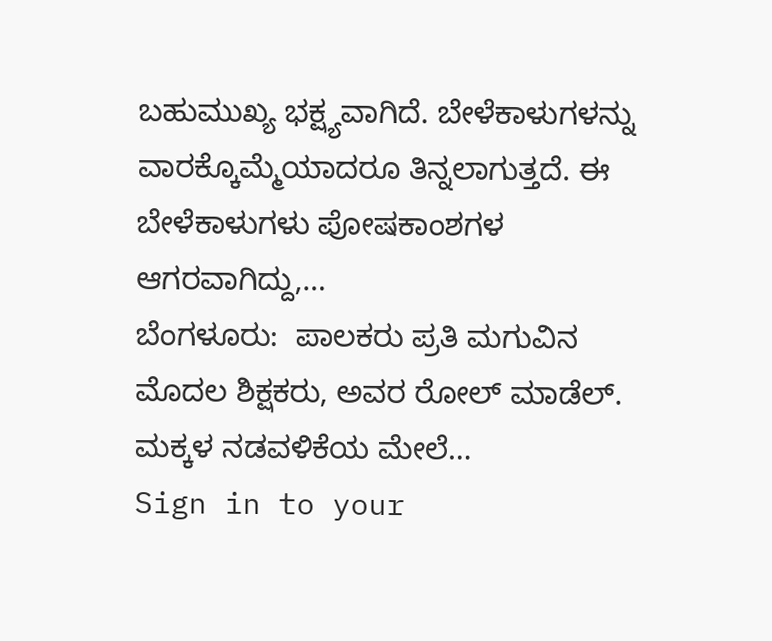ಬಹುಮುಖ್ಯ ಭಕ್ಷ್ಯವಾಗಿದೆ. ಬೇಳೆಕಾಳುಗಳನ್ನು ವಾರಕ್ಕೊಮ್ಮೆಯಾದರೂ ತಿನ್ನಲಾಗುತ್ತದೆ. ಈ ಬೇಳೆಕಾಳುಗಳು ಪೋಷಕಾಂಶಗಳ ಆಗರವಾಗಿದ್ದು,…
ಬೆಂಗಳೂರು:  ಪಾಲಕರು ಪ್ರತಿ ಮಗುವಿನ ಮೊದಲ ಶಿಕ್ಷಕರು, ಅವರ ರೋಲ್ ಮಾಡೆಲ್. ಮಕ್ಕಳ ನಡವಳಿಕೆಯ ಮೇಲೆ…
Sign in to your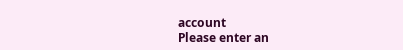account
Please enter an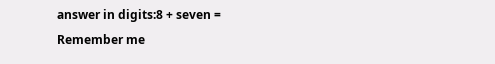answer in digits:8 + seven =
Remember me